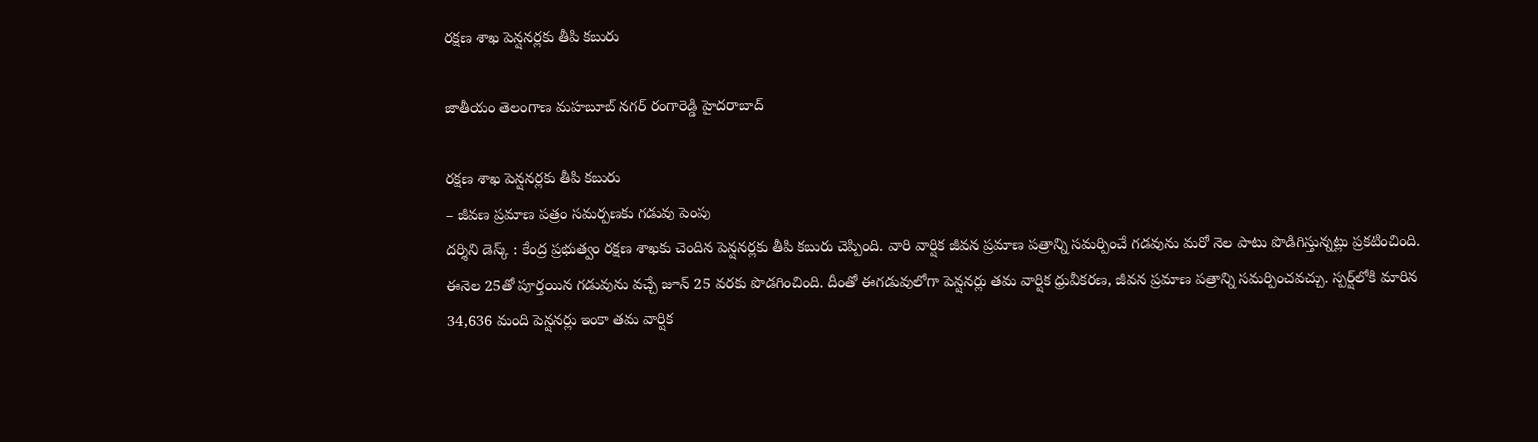ర‌క్ష‌ణ శాఖ పెన్ష‌న‌ర్ల‌కు తీపి క‌బురు

జాతీయం తెలంగాణ మహబూబ్ నగర్ రంగారెడ్డి హైదరాబాద్

ర‌క్ష‌ణ శాఖ పెన్ష‌న‌ర్ల‌కు తీపి క‌బురు
– జీవ‌ణ ప్ర‌మాణ ప‌త్రం స‌మ‌ర్ప‌ణ‌కు గ‌డువు పెంపు
ద‌ర్శిని డెస్క్ : కేంద్ర ప్ర‌భుత్వం ర‌క్ష‌ణ‌ శాఖకు చెందిన పెన్షనర్లకు తీపి క‌బురు చెప్పింది. వారి వార్షిక జీవన ప్రమాణ పత్రాన్ని సమర్పించే గడవును మరో నెల పాటు పొడిగిస్తున్నట్లు ప్రకటించింది. ఈనెల 25తో పూర్త‌యిన గడువును వ‌చ్చే జూన్ 25 వరకు పొడ‌గించింది. దీంతో ఈగ‌డువులోగా పెన్షనర్లు తమ వార్షిక ధ్రువీకరణ, జీవన ప్రమాణ పత్రాన్ని సమర్పించవచ్చు. స్పర్ష్‌లోకి మారిన 34,636 మంది పెన్షనర్లు ఇంకా తమ వార్షిక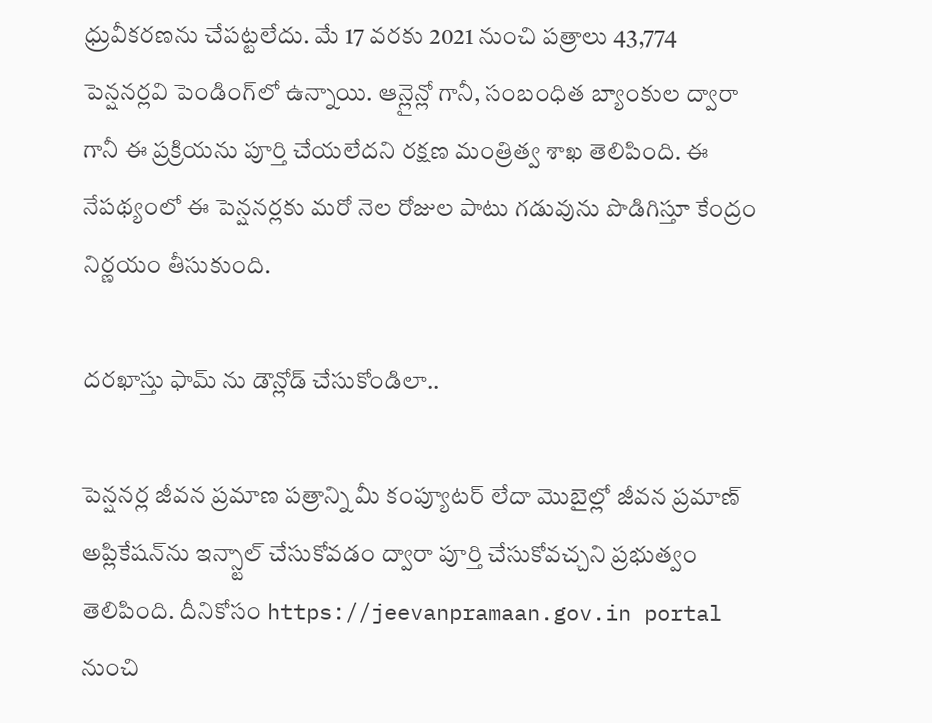ధ్రువీకరణను చేపట్టలేదు. మే 17 వరకు 2021 నుంచి పత్రాలు 43,774 పెన్షనర్లవి పెండింగ్‌లో ఉన్నాయి. ఆన్లైన్లో గానీ, సంబంధిత బ్యాంకుల ద్వారా గానీ ఈ ప్రక్రియను పూర్తి చేయలేదని రక్షణ మంత్రిత్వ శాఖ తెలిపింది. ఈ నేపథ్యంలో ఈ పెన్షనర్లకు మరో నెల‌ రోజుల పాటు గడువును పొడిగిస్తూ కేంద్రం నిర్ణయం తీసుకుంది.

దరఖాస్తు ఫామ్ ను డౌన్లోడ్ చేసుకోండిలా..

పెన్షనర్ల జీవన ప్రమాణ పత్రాన్ని మీ కంప్యూటర్ లేదా మొబైల్లో జీవన ప్రమాణ్ అప్లికేషన్‌ను ఇన్స్టాల్ చేసుకోవడం ద్వారా పూర్తి చేసుకోవచ్చని ప్రభుత్వం తెలిపింది. దీనికోసం https://jeevanpramaan.gov.in portal నుంచి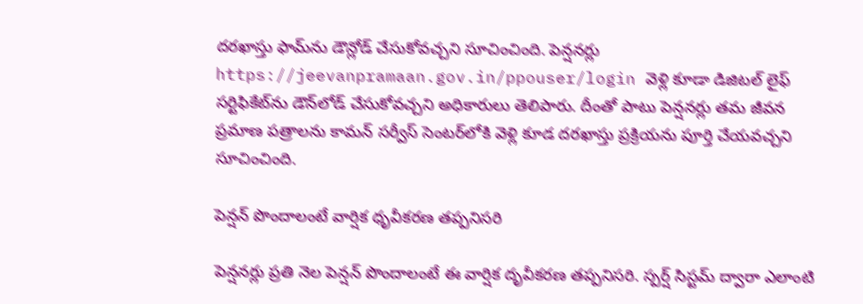దరఖాస్తు ఫామ్‌ను డౌన్లోడ్ చేసుకోవచ్చని సూచించింది. పెన్షనర్లు https://jeevanpramaan.gov.in/ppouser/login వెళ్లి కూడా డిజిటల్ లైఫ్ సర్టిఫికేట్‌ను డౌన్‌లోడ్ చేసుకోవచ్చని అధికారులు తెలిపారు. దీంతో పాటు పెన్ష‌న‌ర్లు త‌మ జీవ‌న ప్ర‌మాణ ప‌త్రాల‌ను కామ‌న్ స‌ర్వీస్ సెంట‌ర్‌లోకి వెళ్లి కూడ ద‌ర‌ఖాస్తు ప్ర‌క్రియ‌ను పూర్తి చేయ‌వ‌చ్చ‌ని సూచించింది.

పెన్షన్ పొందాలంటే వార్షిక ధృవీకరణ తప్పనిసరి

పెన్షనర్లు ప్రతి నెల పెన్షన్ పొందాలంటే ఈ వార్షిక దృవీకరణ తప్పనిసరి. స్పర్ష్ సిస్టమ్ ద్వారా ఎలాంటి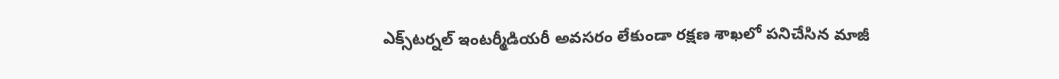ఎక్స్‌ట‌ర్న‌ల్‌ ఇంటర్మీడియరీ అవసరం లేకుండా రక్షణ శాఖలో పనిచేసిన మాజీ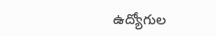ఉద్యోగుల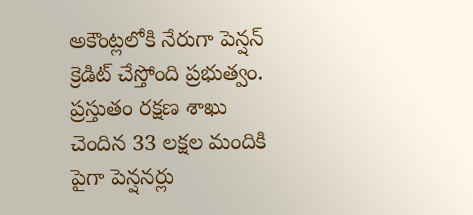అకౌంట్లలోకి నేరుగా పెన్ష‌న్ క్రెడిట్ చేస్తోంది ప్రభుత్వం. ప్రస్తుతం రక్షణ శాఖు చెందిన 33 లక్షల మందికి పైగా పెన్షనర్లు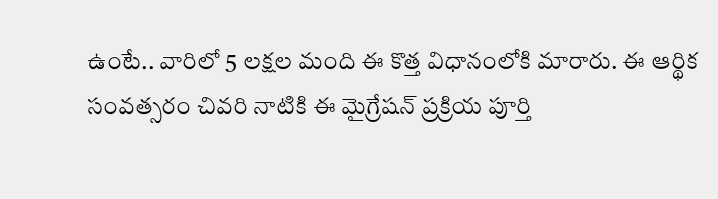ఉంటే.. వారిలో 5 లక్షల మంది ఈ కొత్త విధానంలోకి మారారు. ఈ ఆర్థిక సంవత్సరం చివరి నాటికి ఈ మైగ్రేషన్ ప్రక్రియ పూర్తి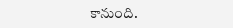కానుంది.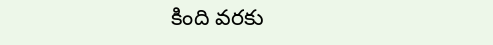కింది వ‌ర‌కు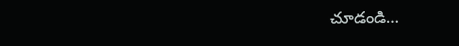చూడండి…